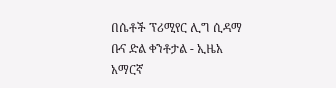በሴቶች ፕሪሚየር ሊግ ሲዳማ ቡና ድል ቀንቶታል - ኢዜአ አማርኛ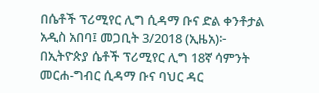በሴቶች ፕሪሚየር ሊግ ሲዳማ ቡና ድል ቀንቶታል
አዲስ አበባ፤ መጋቢት 3/2018 (ኢዜአ)፦ በኢትዮጵያ ሴቶች ፕሪሚየር ሊግ 18ኛ ሳምንት መርሐ-ግብር ሲዳማ ቡና ባህር ዳር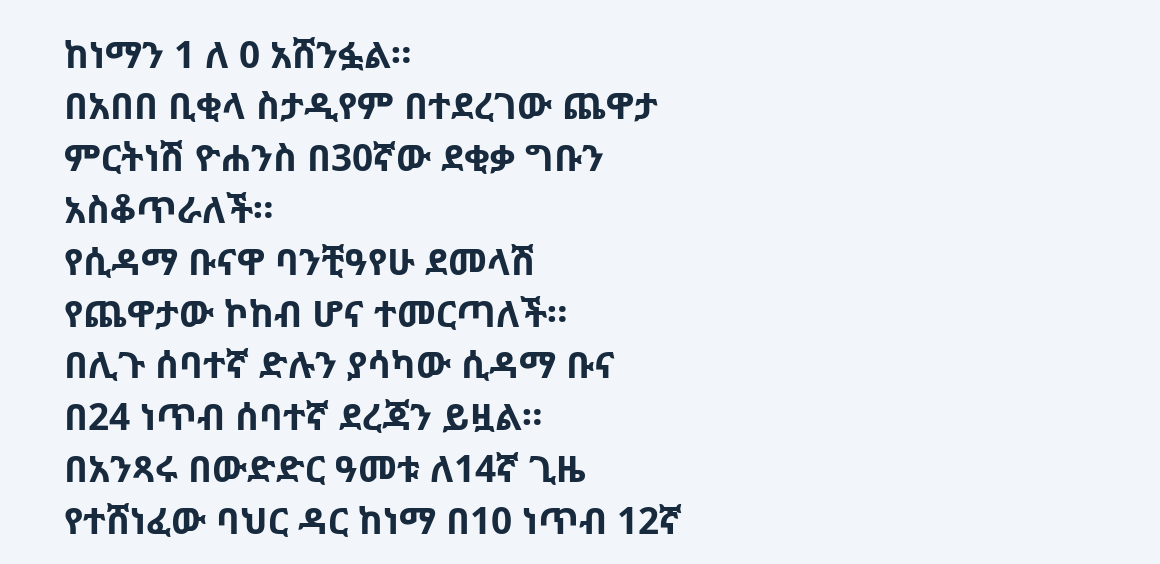ከነማን 1 ለ 0 አሸንፏል።
በአበበ ቢቂላ ስታዲየም በተደረገው ጨዋታ ምርትነሽ ዮሐንስ በ30ኛው ደቂቃ ግቡን አስቆጥራለች።
የሲዳማ ቡናዋ ባንቺዓየሁ ደመላሽ የጨዋታው ኮከብ ሆና ተመርጣለች።
በሊጉ ሰባተኛ ድሉን ያሳካው ሲዳማ ቡና በ24 ነጥብ ሰባተኛ ደረጃን ይዟል።
በአንጻሩ በውድድር ዓመቱ ለ14ኛ ጊዜ የተሸነፈው ባህር ዳር ከነማ በ10 ነጥብ 12ኛ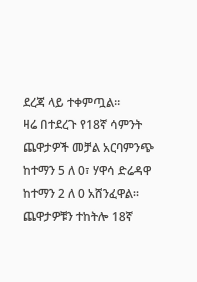ደረጃ ላይ ተቀምጧል።
ዛሬ በተደረጉ የ18ኛ ሳምንት ጨዋታዎች መቻል አርባምንጭ ከተማን 5 ለ 0፣ ሃዋሳ ድሬዳዋ ከተማን 2 ለ 0 አሸንፈዋል።
ጨዋታዎቹን ተከትሎ 18ኛ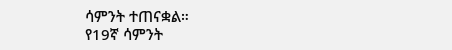ሳምንት ተጠናቋል።
የ19ኛ ሳምንት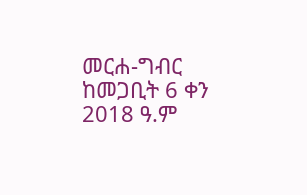መርሐ-ግብር ከመጋቢት 6 ቀን 2018 ዓ.ም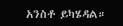አንስቶ ይካሄዳል።